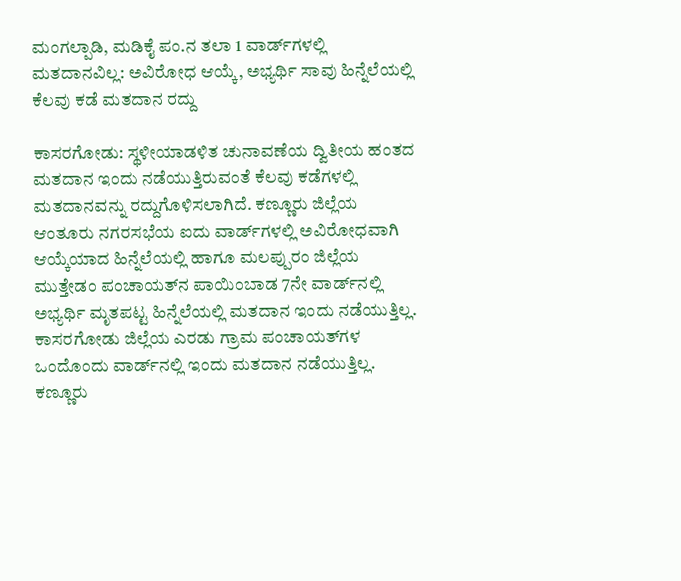ಮಂಗಲ್ಪಾಡಿ, ಮಡಿಕೈ ಪಂ.ನ ತಲಾ 1 ವಾರ್ಡ್‌ಗಳಲ್ಲಿ ಮತದಾನವಿಲ್ಲ: ಅವಿರೋಧ ಆಯ್ಕೆ, ಅಭ್ಯರ್ಥಿ ಸಾವು ಹಿನ್ನೆಲೆಯಲ್ಲಿ ಕೆಲವು ಕಡೆ ಮತದಾನ ರದ್ದು

ಕಾಸರಗೋಡು: ಸ್ಥಳೀಯಾಡಳಿತ ಚುನಾವಣೆಯ ದ್ವಿತೀಯ ಹಂತದ ಮತದಾನ ಇಂದು ನಡೆಯುತ್ತಿರುವಂತೆ ಕೆಲವು ಕಡೆಗಳಲ್ಲಿ ಮತದಾನವನ್ನು ರದ್ದುಗೊಳಿಸಲಾಗಿದೆ. ಕಣ್ಣೂರು ಜಿಲ್ಲೆಯ ಆಂತೂರು ನಗರಸಭೆಯ ಐದು ವಾರ್ಡ್‌ಗಳಲ್ಲಿ ಅವಿರೋಧವಾಗಿ ಆಯ್ಕೆಯಾದ ಹಿನ್ನೆಲೆಯಲ್ಲಿ ಹಾಗೂ ಮಲಪ್ಪುರಂ ಜಿಲ್ಲೆಯ ಮುತ್ತೇಡಂ ಪಂಚಾಯತ್‌ನ ಪಾಯಿಂಬಾಡ 7ನೇ ವಾರ್ಡ್‌ನಲ್ಲಿ ಅಭ್ಯರ್ಥಿ ಮೃತಪಟ್ಟ ಹಿನ್ನೆಲೆಯಲ್ಲಿ ಮತದಾನ ಇಂದು ನಡೆಯುತ್ತಿಲ್ಲ. ಕಾಸರಗೋಡು ಜಿಲ್ಲೆಯ ಎರಡು ಗ್ರಾಮ ಪಂಚಾಯತ್‌ಗಳ ಒಂದೊಂದು ವಾರ್ಡ್‌ನಲ್ಲಿ ಇಂದು ಮತದಾನ ನಡೆಯುತ್ತಿಲ್ಲ. ಕಣ್ಣೂರು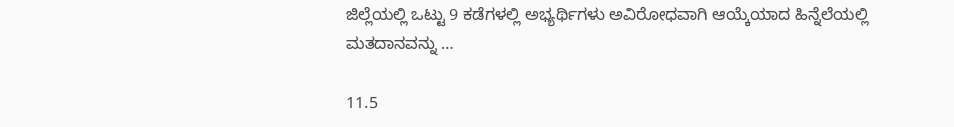ಜಿಲ್ಲೆಯಲ್ಲಿ ಒಟ್ಟು 9 ಕಡೆಗಳಲ್ಲಿ ಅಭ್ಯರ್ಥಿಗಳು ಅವಿರೋಧವಾಗಿ ಆಯ್ಕೆಯಾದ ಹಿನ್ನೆಲೆಯಲ್ಲಿ ಮತದಾನವನ್ನು …

11.5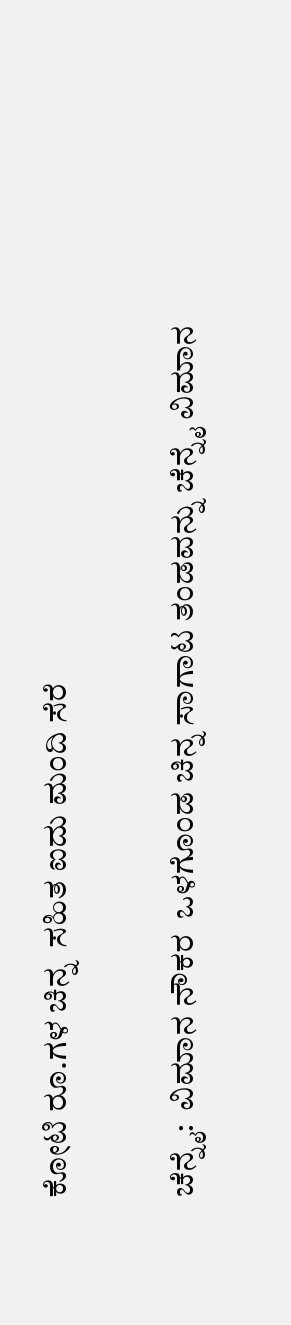ಕೋಟಿ ರೂ.ಗಳ ಚಿನ್ನ  ಸಹಿತ ಐದು ಮಂದಿ ಸೆರೆ

ಚೆನ್ನೈ:  ವಿಮಾನ ನೌಕರ  ಒಳಗೊಂಡ ಚಿನ್ನ ಸಾಗಾಟ ತಂಡವನ್ನು ಚೆನ್ನೈ ವಿಮಾನ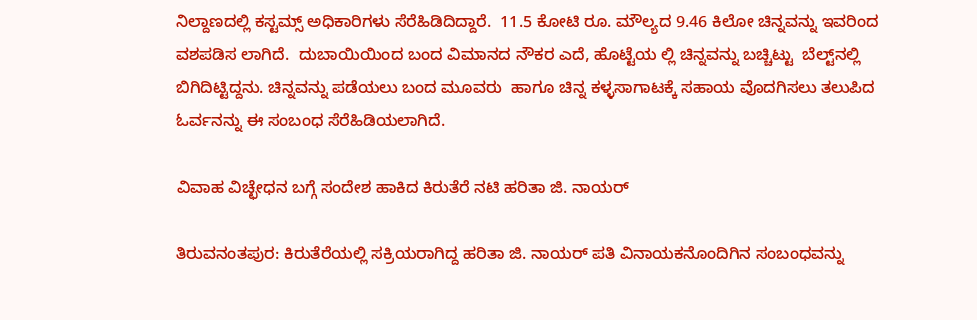ನಿಲ್ದಾಣದಲ್ಲಿ ಕಸ್ಟಮ್ಸ್ ಅಧಿಕಾರಿಗಳು ಸೆರೆಹಿಡಿದಿದ್ದಾರೆ.  11.5 ಕೋಟಿ ರೂ. ಮೌಲ್ಯದ 9.46 ಕಿಲೋ ಚಿನ್ನವನ್ನು ಇವರಿಂದ ವಶಪಡಿಸ ಲಾಗಿದೆ.  ದುಬಾಯಿಯಿಂದ ಬಂದ ವಿಮಾನದ ನೌಕರ ಎದೆ, ಹೊಟ್ಟೆಯ ಲ್ಲಿ ಚಿನ್ನವನ್ನು ಬಚ್ಚಿಟ್ಟು  ಬೆಲ್ಟ್‌ನಲ್ಲಿ ಬಿಗಿದಿಟ್ಟಿದ್ದನು. ಚಿನ್ನವನ್ನು ಪಡೆಯಲು ಬಂದ ಮೂವರು  ಹಾಗೂ ಚಿನ್ನ ಕಳ್ಳಸಾಗಾಟಕ್ಕೆ ಸಹಾಯ ವೊದಗಿಸಲು ತಲುಪಿದ ಓರ್ವನನ್ನು ಈ ಸಂಬಂಧ ಸೆರೆಹಿಡಿಯಲಾಗಿದೆ.

ವಿವಾಹ ವಿಚ್ಛೇಧನ ಬಗ್ಗೆ ಸಂದೇಶ ಹಾಕಿದ ಕಿರುತೆರೆ ನಟಿ ಹರಿತಾ ಜಿ. ನಾಯರ್

ತಿರುವನಂತಪುರ: ಕಿರುತೆರೆಯಲ್ಲಿ ಸಕ್ರಿಯರಾಗಿದ್ದ ಹರಿತಾ ಜಿ. ನಾಯರ್ ಪತಿ ವಿನಾಯಕನೊಂದಿಗಿನ ಸಂಬಂಧವನ್ನು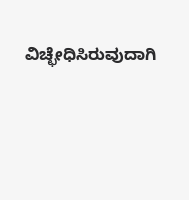ವಿಚ್ಛೇಧಿಸಿರುವುದಾಗಿ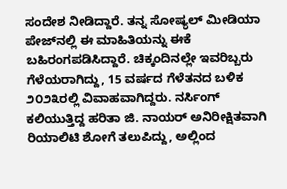ಸಂದೇಶ ನೀಡಿದ್ದಾರೆ. ತನ್ನ ಸೋಷ್ಯಲ್ ಮೀಡಿಯಾ ಪೇಜ್‌ನಲ್ಲಿ ಈ ಮಾಹಿತಿಯನ್ನು ಈಕೆ ಬಹಿರಂಗಪಡಿಸಿದ್ದಾರೆ. ಚಿಕ್ಕಂದಿನಲ್ಲೇ ಇವರಿಬ್ಬರು ಗೆಳೆಯರಾಗಿದ್ದು, 15 ವರ್ಷದ ಗೆಳೆತನದ ಬಳಿಕ ೨೦೨೩ರಲ್ಲಿ ವಿವಾಹವಾಗಿದ್ದರು. ನರ್ಸಿಂಗ್ ಕಲಿಯುತ್ತಿದ್ದ ಹರಿತಾ ಜಿ. ನಾಯರ್ ಅನಿರೀಕ್ಷಿತವಾಗಿ ರಿಯಾಲಿಟಿ ಶೋಗೆ ತಲುಪಿದ್ದು, ಅಲ್ಲಿಂದ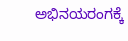ಅಭಿನಯರಂಗಕ್ಕೆ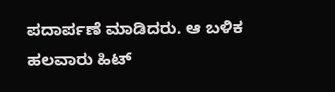ಪದಾರ್ಪಣೆ ಮಾಡಿದರು. ಆ ಬಳಿಕ ಹಲವಾರು ಹಿಟ್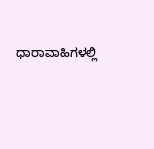ಧಾರಾವಾಹಿಗಳಲ್ಲಿ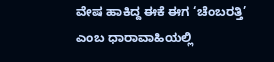ವೇಷ ಹಾಕಿದ್ದ ಈಕೆ ಈಗ ‘ಚೆಂಬರತ್ತಿ’ ಎಂಬ ಧಾರಾವಾಹಿಯಲ್ಲಿ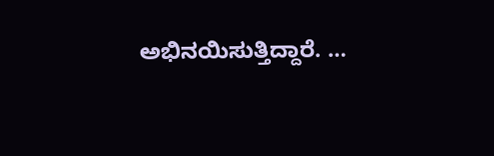ಅಭಿನಯಿಸುತ್ತಿದ್ದಾರೆ. …